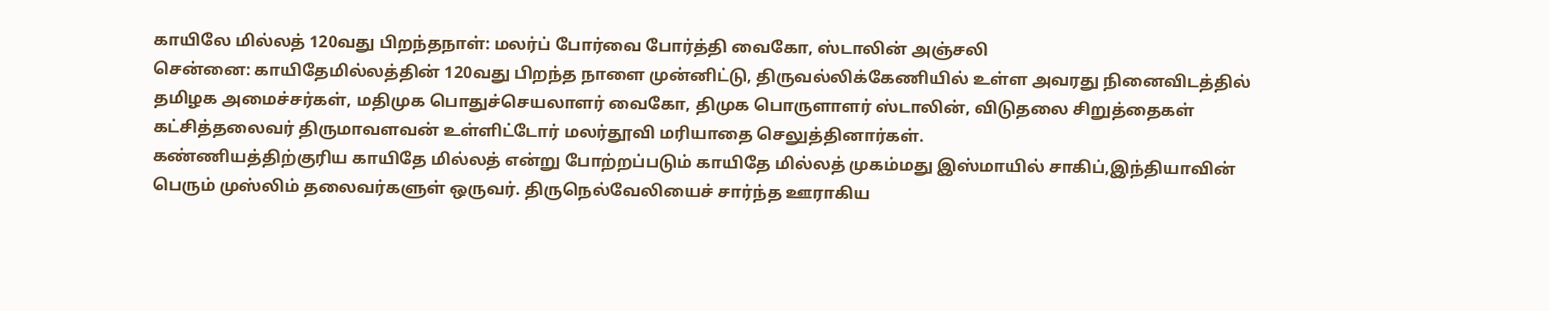காயிலே மில்லத் 120வது பிறந்தநாள்: மலர்ப் போர்வை போர்த்தி வைகோ, ஸ்டாலின் அஞ்சலி
சென்னை: காயிதேமில்லத்தின் 120வது பிறந்த நாளை முன்னிட்டு, திருவல்லிக்கேணியில் உள்ள அவரது நினைவிடத்தில் தமிழக அமைச்சர்கள், மதிமுக பொதுச்செயலாளர் வைகோ, திமுக பொருளாளர் ஸ்டாலின், விடுதலை சிறுத்தைகள் கட்சித்தலைவர் திருமாவளவன் உள்ளிட்டோர் மலர்தூவி மரியாதை செலுத்தினார்கள்.
கண்ணியத்திற்குரிய காயிதே மில்லத் என்று போற்றப்படும் காயிதே மில்லத் முகம்மது இஸ்மாயில் சாகிப்,இந்தியாவின் பெரும் முஸ்லிம் தலைவர்களுள் ஒருவர். திருநெல்வேலியைச் சார்ந்த ஊராகிய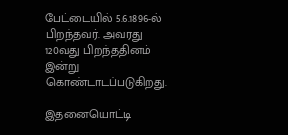பேட்டையில் 5.6.1896-ல் பிறந்தவர். அவரது 120வது பிறந்ததினம் இன்று கொண்டாடப்படுகிறது.

இதனையொட்டி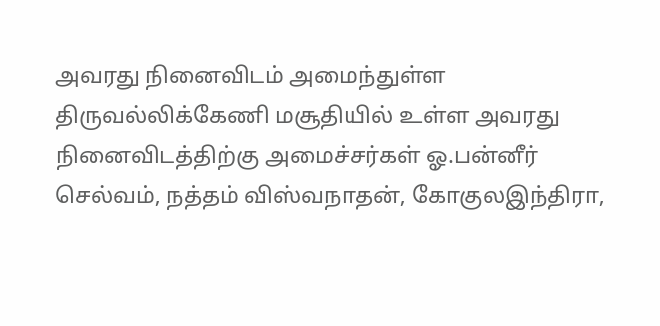அவரது நினைவிடம் அமைந்துள்ள திருவல்லிக்கேணி மசூதியில் உள்ள அவரது நினைவிடத்திற்கு அமைச்சர்கள் ஓ.பன்னீர் செல்வம், நத்தம் விஸ்வநாதன், கோகுலஇந்திரா,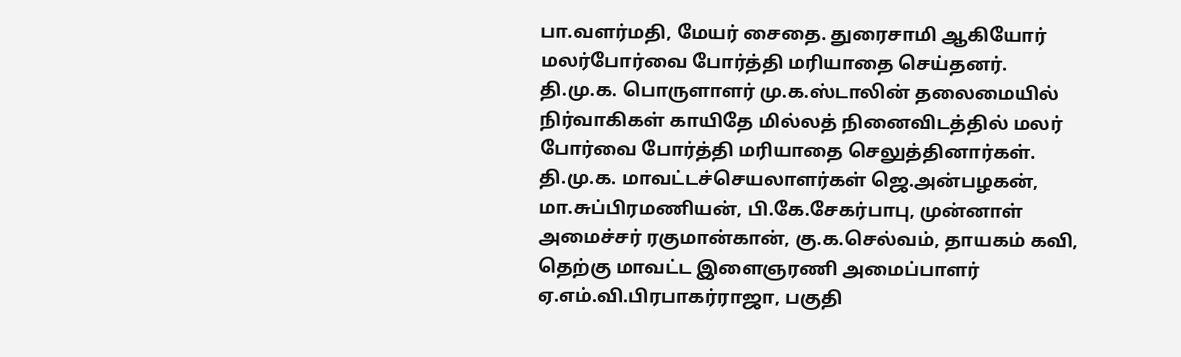பா.வளர்மதி, மேயர் சைதை. துரைசாமி ஆகியோர் மலர்போர்வை போர்த்தி மரியாதை செய்தனர்.
தி.மு.க. பொருளாளர் மு.க.ஸ்டாலின் தலைமையில் நிர்வாகிகள் காயிதே மில்லத் நினைவிடத்தில் மலர் போர்வை போர்த்தி மரியாதை செலுத்தினார்கள். தி.மு.க. மாவட்டச்செயலாளர்கள் ஜெ.அன்பழகன், மா.சுப்பிரமணியன், பி.கே.சேகர்பாபு, முன்னாள் அமைச்சர் ரகுமான்கான், கு.க.செல்வம், தாயகம் கவி, தெற்கு மாவட்ட இளைஞரணி அமைப்பாளர் ஏ.எம்.வி.பிரபாகர்ராஜா, பகுதி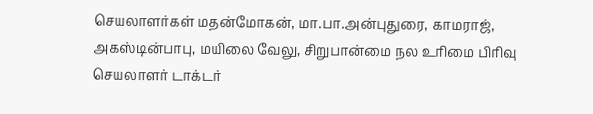செயலாளர்கள் மதன்மோகன், மா.பா.அன்புதுரை, காமராஜ், அகஸ்டின்பாபு, மயிலை வேலு, சிறுபான்மை நல உரிமை பிரிவு செயலாளர் டாக்டர்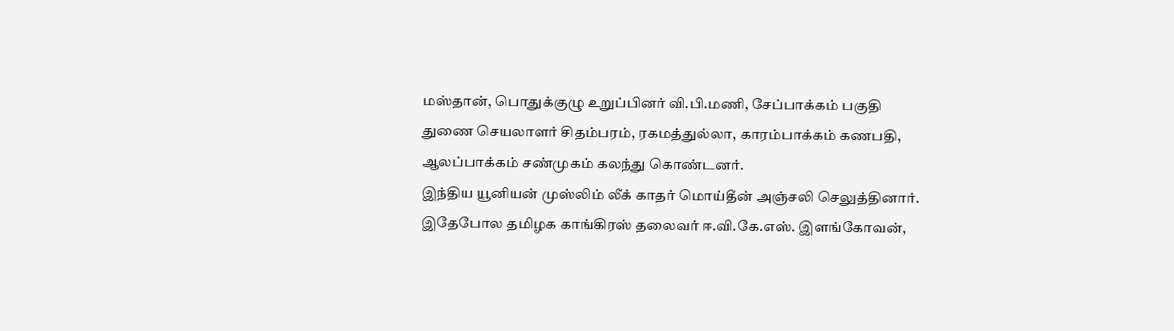மஸ்தான், பொதுக்குழு உறுப்பினர் வி.பி.மணி, சேப்பாக்கம் பகுதி துணை செயலாளர் சிதம்பரம், ரகமத்துல்லா, காரம்பாக்கம் கணபதி, ஆலப்பாக்கம் சண்முகம் கலந்து கொண்டனர்.
இந்திய யூனியன் முஸ்லிம் லீக் காதர் மொய்தீன் அஞ்சலி செலுத்தினார். இதேபோல தமிழக காங்கிரஸ் தலைவர் ஈ.வி.கே.எஸ். இளங்கோவன்,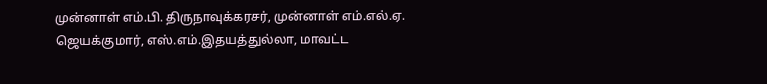முன்னாள் எம்.பி. திருநாவுக்கரசர், முன்னாள் எம்.எல்.ஏ. ஜெயக்குமார், எஸ்.எம்.இதயத்துல்லா, மாவட்ட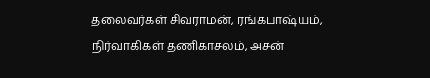தலைவர்கள் சிவராமன், ரங்கபாஷ்யம், நிர்வாகிகள் தணிகாசலம், அசன்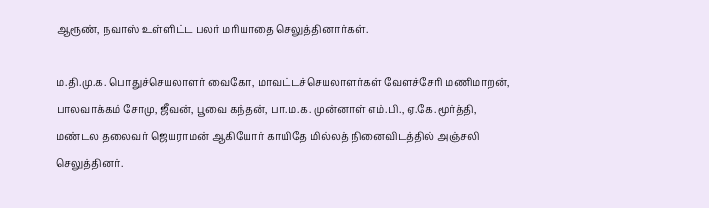ஆரூண், நவாஸ் உள்ளிட்ட பலர் மரியாதை செலுத்தினார்கள்.

ம.தி.மு.க. பொதுச்செயலாளர் வைகோ, மாவட்டச்செயலாளர்கள் வேளச்சேரி மணிமாறன், பாலவாக்கம் சோமு, ஜீவன், பூவை கந்தன், பா.ம.க. முன்னாள் எம்.பி., ஏ.கே.மூர்த்தி, மண்டல தலைவர் ஜெயராமன் ஆகியோர் காயிதே மில்லத் நினைவிடத்தில் அஞ்சலி செலுத்தினர்.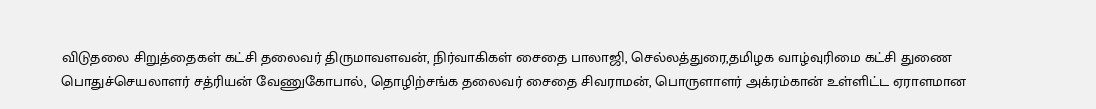விடுதலை சிறுத்தைகள் கட்சி தலைவர் திருமாவளவன், நிர்வாகிகள் சைதை பாலாஜி, செல்லத்துரை,தமிழக வாழ்வுரிமை கட்சி துணை பொதுச்செயலாளர் சத்ரியன் வேணுகோபால், தொழிற்சங்க தலைவர் சைதை சிவராமன், பொருளாளர் அக்ரம்கான் உள்ளிட்ட ஏராளமான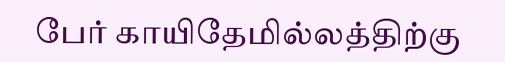பேர் காயிதேமில்லத்திற்கு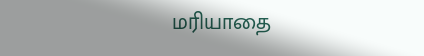மரியாதை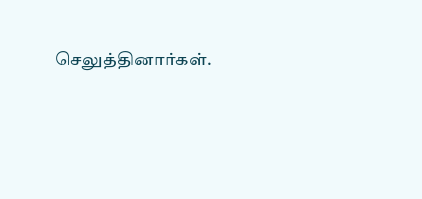செலுத்தினார்கள்.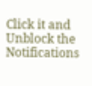Click it and Unblock the Notifications